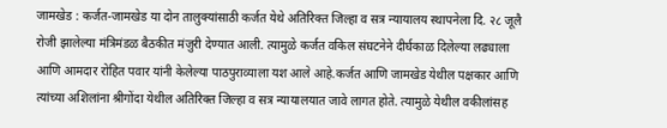जामखेड : कर्जत-जामखेड या दोन तालुक्यांसाठी कर्जत येथे अतिरिक्त जिल्हा व सत्र न्यायालय स्थापनेला दि. २८ जूलै रोजी झालेल्या मंत्रिमंडळ बैठकीत मंजुरी देण्यात आली. त्यामुळे कर्जत वकिल संघटनेने दीर्घकाळ दिलेल्या लढ्याला आणि आमदार रोहित पवार यांनी केलेल्या पाठपुराव्याला यश आले आहे.कर्जत आणि जामखेड येथील पक्षकार आणि त्यांच्या अशिलांना श्रीगोंदा येथील अतिरिक्त जिल्हा व सत्र न्यायालयात जावे लागत होते. त्यामुळे येथील वकीलांसह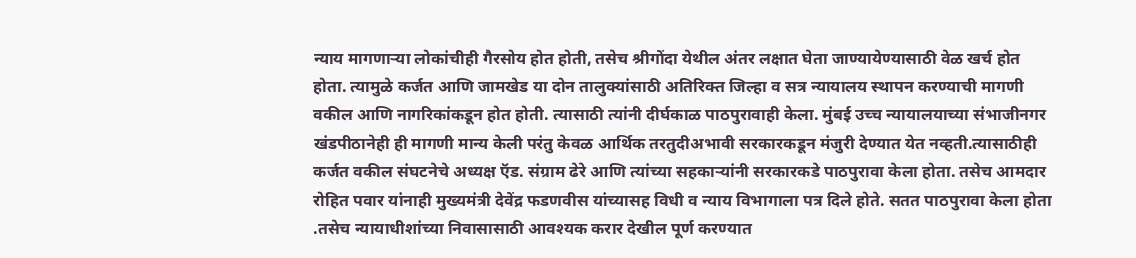न्याय मागणाऱ्या लोकांचीही गैरसोय होत होती, तसेच श्रीगोंदा येथील अंतर लक्षात घेता जाण्यायेण्यासाठी वेळ खर्च होत होता. त्यामुळे कर्जत आणि जामखेड या दोन तालुक्यांसाठी अतिरिक्त जिल्हा व सत्र न्यायालय स्थापन करण्याची मागणी वकील आणि नागरिकांकडून होत होती. त्यासाठी त्यांनी दीर्घकाळ पाठपुरावाही केला. मुंबई उच्च न्यायालयाच्या संभाजीनगर खंडपीठानेही ही मागणी मान्य केली परंतु केवळ आर्थिक तरतुदीअभावी सरकारकडून मंजुरी देण्यात येत नव्हती.त्यासाठीही कर्जत वकील संघटनेचे अध्यक्ष ऍड. संग्राम ढेरे आणि त्यांच्या सहकाऱ्यांनी सरकारकडे पाठपुरावा केला होता. तसेच आमदार रोहित पवार यांनाही मुख्यमंत्री देवेंद्र फडणवीस यांच्यासह विधी व न्याय विभागाला पत्र दिले होते. सतत पाठपुरावा केला होता .तसेच न्यायाधीशांच्या निवासासाठी आवश्यक करार देखील पूर्ण करण्यात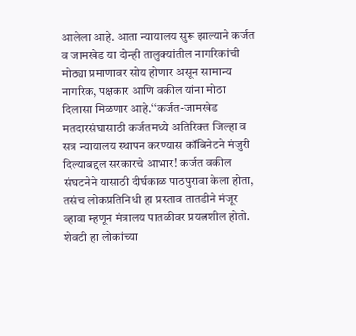आलेला आहे. आता न्यायालय सुरू झाल्याने कर्जत व जामखेड या दोन्ही तालुक्यांतील नागरिकांची मोठ्या प्रमाणावर सोय होणार असून सामान्य नागरिक, पक्षकार आणि वकील यांना मोठा दिलासा मिळणार आहे.‘‘कर्जत-जामखेड मतदारसंघासाठी कर्जतमध्ये अतिरिक्त जिल्हा व सत्र न्यायालय स्थापन करण्यास कॉबिनेटने मंजुरी दिल्याबद्दल सरकारचे आभार! कर्जत वकील संघटनेने यासाठी दीर्घकाळ पाठपुरावा केला होता, तसंच लोकप्रतिनिधी हा प्रस्ताव तातडीने मंजूर व्हावा म्हणून मंत्रालय पातळीवर प्रयत्नशील होतो. शेवटी हा लोकांच्या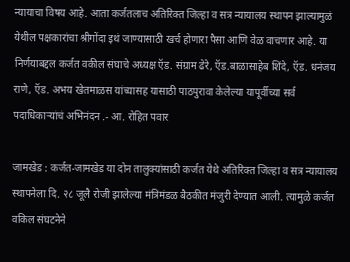न्यायाचा विषय आहे. आता कर्जतलाच अतिरिक्त जिल्हा व सत्र न्यायालय स्थापन झाल्यामुळं येथील पक्षकारांचा श्रीगोंदा इथं जाण्यासाठी खर्च होणारा पैसा आणि वेळ वाचणार आहे. या निर्णयाबद्दल कर्जत वकील संघाचे अध्यक्ष ऍड. संग्राम ढेरे, ऍड.बाळासाहेब शिंदे, ऍड. धनंजय राणे, ऍड. अभय खेतमाळस यांच्यासह यासाठी पाठपुरावा केलेल्या यापूर्वीच्या सर्व पदाधिकाऱ्यांचं अभिनंदन .- आ. रोहित पवार

जामखेड : कर्जत-जामखेड या दोन तालुक्यांसाठी कर्जत येथे अतिरिक्त जिल्हा व सत्र न्यायालय स्थापनेला दि. २८ जूलै रोजी झालेल्या मंत्रिमंडळ बैठकीत मंजुरी देण्यात आली. त्यामुळे कर्जत वकिल संघटनेने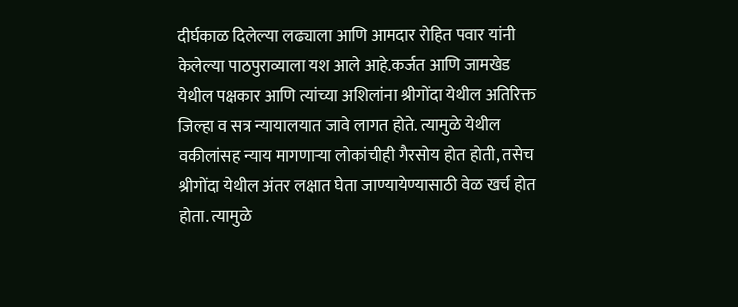दीर्घकाळ दिलेल्या लढ्याला आणि आमदार रोहित पवार यांनी केलेल्या पाठपुराव्याला यश आले आहे.कर्जत आणि जामखेड येथील पक्षकार आणि त्यांच्या अशिलांना श्रीगोंदा येथील अतिरिक्त जिल्हा व सत्र न्यायालयात जावे लागत होते. त्यामुळे येथील वकीलांसह न्याय मागणाऱ्या लोकांचीही गैरसोय होत होती, तसेच श्रीगोंदा येथील अंतर लक्षात घेता जाण्यायेण्यासाठी वेळ खर्च होत होता. त्यामुळे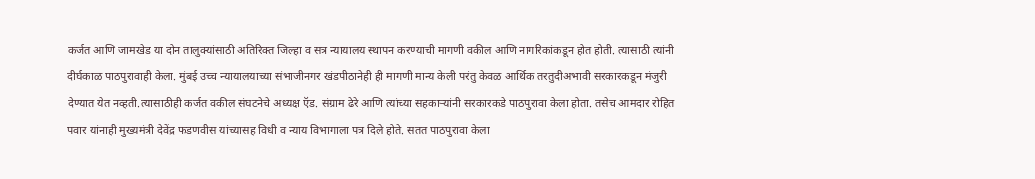कर्जत आणि जामखेड या दोन तालुक्यांसाठी अतिरिक्त जिल्हा व सत्र न्यायालय स्थापन करण्याची मागणी वकील आणि नागरिकांकडून होत होती. त्यासाठी त्यांनी दीर्घकाळ पाठपुरावाही केला. मुंबई उच्च न्यायालयाच्या संभाजीनगर खंडपीठानेही ही मागणी मान्य केली परंतु केवळ आर्थिक तरतुदीअभावी सरकारकडून मंजुरी देण्यात येत नव्हती.त्यासाठीही कर्जत वकील संघटनेचे अध्यक्ष ऍड. संग्राम ढेरे आणि त्यांच्या सहकाऱ्यांनी सरकारकडे पाठपुरावा केला होता. तसेच आमदार रोहित पवार यांनाही मुख्यमंत्री देवेंद्र फडणवीस यांच्यासह विधी व न्याय विभागाला पत्र दिले होते. सतत पाठपुरावा केला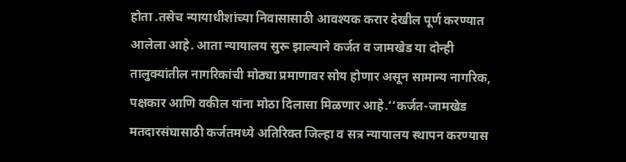होता .तसेच न्यायाधीशांच्या निवासासाठी आवश्यक करार देखील पूर्ण करण्यात आलेला आहे. आता न्यायालय सुरू झाल्याने कर्जत व जामखेड या दोन्ही तालुक्यांतील नागरिकांची मोठ्या प्रमाणावर सोय होणार असून सामान्य नागरिक, पक्षकार आणि वकील यांना मोठा दिलासा मिळणार आहे.‘‘कर्जत-जामखेड मतदारसंघासाठी कर्जतमध्ये अतिरिक्त जिल्हा व सत्र न्यायालय स्थापन करण्यास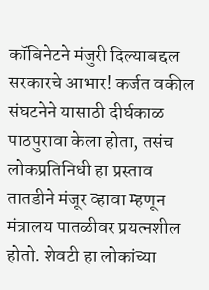कॉबिनेटने मंजुरी दिल्याबद्दल सरकारचे आभार! कर्जत वकील संघटनेने यासाठी दीर्घकाळ पाठपुरावा केला होता, तसंच लोकप्रतिनिधी हा प्रस्ताव तातडीने मंजूर व्हावा म्हणून मंत्रालय पातळीवर प्रयत्नशील होतो. शेवटी हा लोकांच्या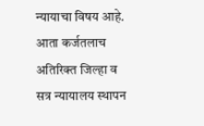न्यायाचा विषय आहे. आता कर्जतलाच अतिरिक्त जिल्हा व सत्र न्यायालय स्थापन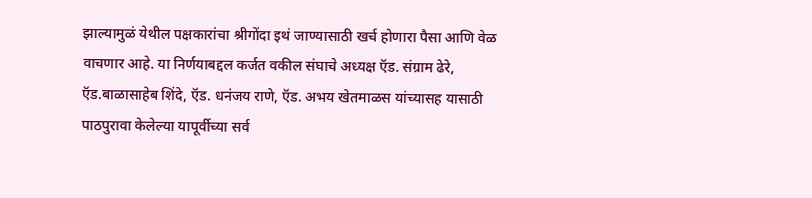झाल्यामुळं येथील पक्षकारांचा श्रीगोंदा इथं जाण्यासाठी खर्च होणारा पैसा आणि वेळ वाचणार आहे. या निर्णयाबद्दल कर्जत वकील संघाचे अध्यक्ष ऍड. संग्राम ढेरे, ऍड.बाळासाहेब शिंदे, ऍड. धनंजय राणे, ऍड. अभय खेतमाळस यांच्यासह यासाठी पाठपुरावा केलेल्या यापूर्वीच्या सर्व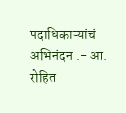पदाधिकाऱ्यांचं अभिनंदन .- आ. रोहित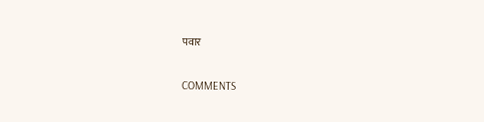पवार

COMMENTS